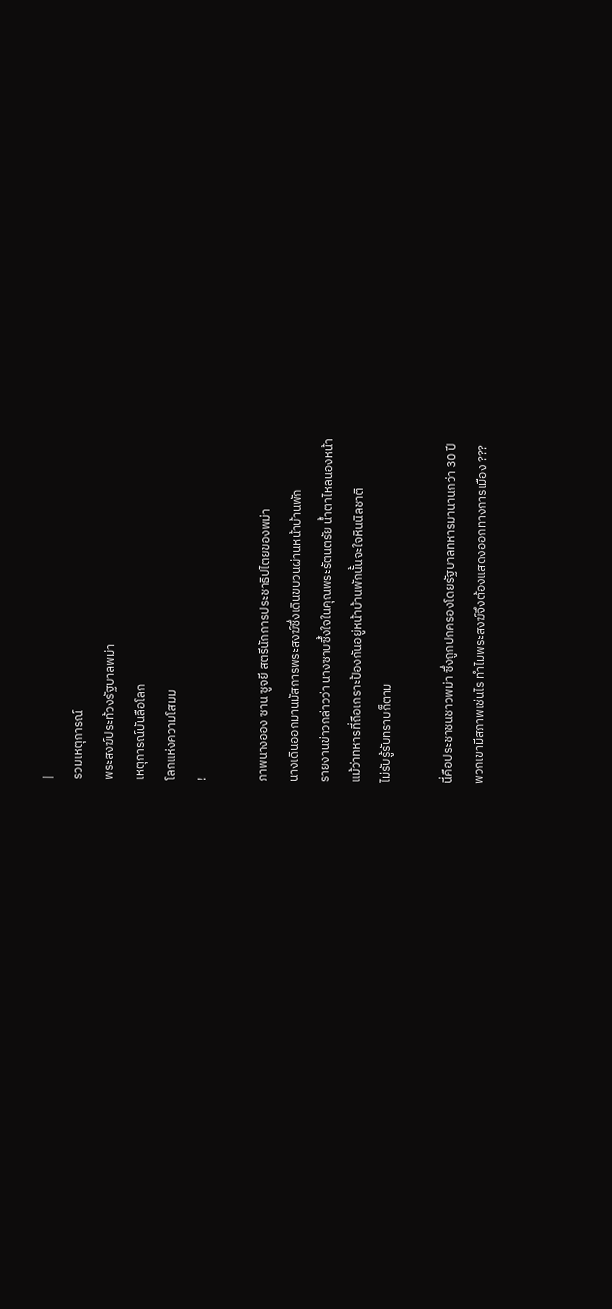|
รวมเหตุการณ์
พระสงฆ์ประท้วงรัฐบาลพม่า
เหตุการณ์บันลือโลก
โลกแห่งความโสมม
!

ภาพนางออง ซาน ซูจยี สตรีนักการประชาธิปไตยของพม่า
นางเดินออกมานมัสการพระสงฆ์ซึ่งเดินขบวนผ่านหน้าบ้านพัก
รายงานข่าวกล่าวว่า นางซาบซึ้งใจในคุณพระรัตนตรัย น้ำตาไหลนองหน้า
แม้ว่าทหารที่ถือเกราะป้องกันอยู่หน้าบ้านพักนั้นจะใจหินนิลชาติ
ไม่รับรู้รับทราบก็ตาม

นี่คือประชาชนชาวพม่า ซึ่งถูกปกครองโดยรัฐบาลทหารมานานกว่า 30 ปี
พวกเขามีสภาพเช่นไร ทำไมพระสงฆ์จึงต้องแสดงออกทางการเมือง ???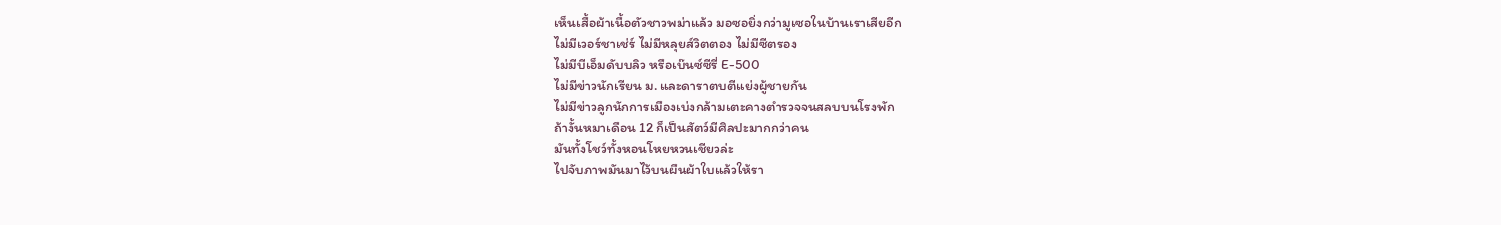เห็นเสื้อผ้าเนื้อตัวชาวพม่าแล้ว มอซอยิ่งกว่ามูเซอในบ้านเราเสียอีก
ไม่มีเวอร์ชาเช่ร์ ไม่มีหลุยส์วิตตอง ไม่มีซีตรอง
ไม่มีบีเอ็มดับบลิว หรือเบ๊นซ์ซีรี่ E-500
ไม่มีข่าวนักเรียน ม. และดาราตบตีแย่งผู้ชายกัน
ไม่มีข่าวลูกนักการเมืองเบ่งกล้ามเตะคางตำรวจจนสลบบนโรงพัก
ถ้างั้นหมาเดือน 12 ก็เป็นสัตว์มีศิลปะมากกว่าคน
มันทั้งโชว์ทั้งหอนโหยหวนเชียวล่ะ
ไปจับภาพมันมาไว้บนผืนผ้าใบแล้วให้รา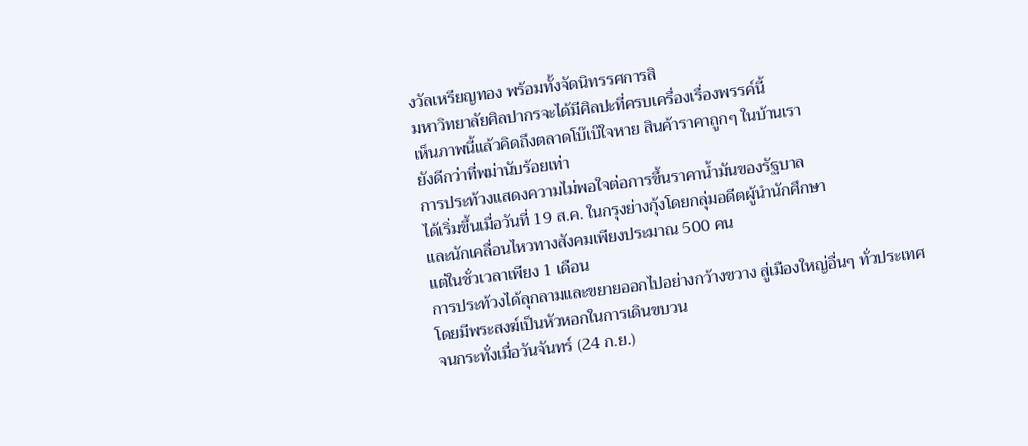งวัลเหรียญทอง พร้อมทั้งจัดนิทรรศการสิ
มหาวิทยาลัยศิลปากรจะได้มีศิลปะที่ครบเครื่องเรื่องพรรค์นี้
เห็นภาพนี้แล้วคิดถึงตลาดโบ๊เบ๊ใจหาย สินค้าราคาถูกๆ ในบ้านเรา
ยังดีกว่าที่พม่านับร้อยเท่า
การประท้วงแสดงความไม่พอใจต่อการขึ้นราคาน้ำมันของรัฐบาล
ได้เริ่มขึ้นเมื่อวันที่ 19 ส.ค. ในกรุงย่างกุ้งโดยกลุ่มอดีตผู้นำนักศึกษา
และนักเคลื่อนไหวทางสังคมเพียงประมาณ 500 คน
แต่ในชั่วเวลาเพียง 1 เดือน
การประท้วงได้ลุกลามและขยายออกไปอย่างกว้างขวาง สู่เมืองใหญ่อื่นๆ ทั่วประเทศ
โดยมีพระสงฆ์เป็นหัวหอกในการเดินขบวน
จนกระทั่งเมื่อวันจันทร์ (24 ก.ย.)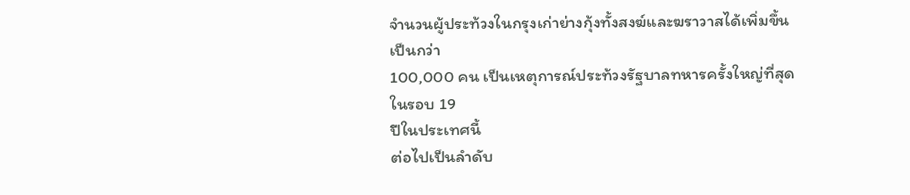จำนวนผู้ประท้วงในกรุงเก่าย่างกุ้งทั้งสงฆ์และฆราวาสได้เพิ่มขึ้นเป็นกว่า
100,000 คน เป็นเหตุการณ์ประท้วงรัฐบาลทหารครั้งใหญ่ที่สุดในรอบ 19
ปีในประเทศนี้
ต่อไปเป็นลำดับ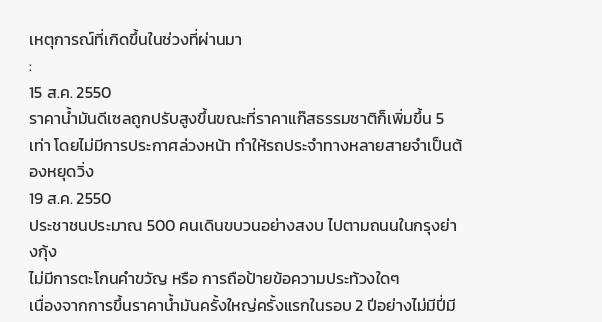เหตุการณ์ที่เกิดขึ้นในช่วงที่ผ่านมา
:
15 ส.ค. 2550
ราคาน้ำมันดีเซลถูกปรับสูงขึ้นขณะที่ราคาแก๊สธรรมชาติก็เพิ่มขึ้น 5
เท่า โดยไม่มีการประกาศล่วงหน้า ทำให้รถประจำทางหลายสายจำเป็นต้องหยุดวิ่ง
19 ส.ค. 2550
ประชาชนประมาณ 500 คนเดินขบวนอย่างสงบ ไปตามถนนในกรุงย่างกุ้ง
ไม่มีการตะโกนคำขวัญ หรือ การถือป้ายข้อความประท้วงใดๆ
เนื่องจากการขึ้นราคาน้ำมันครั้งใหญ่ครั้งแรกในรอบ 2 ปีอย่างไม่มีปี่มี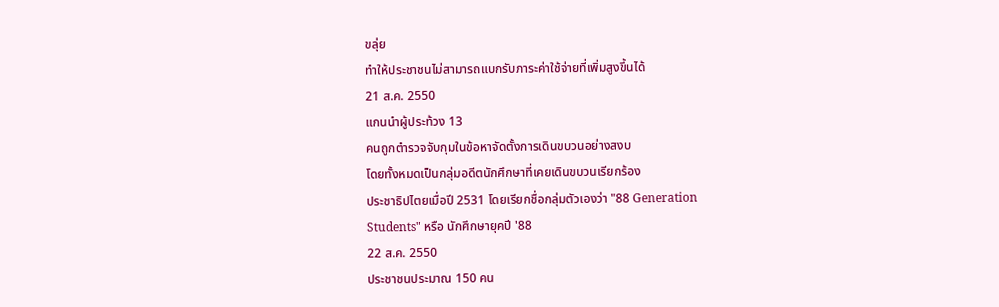ขลุ่ย
ทำให้ประชาชนไม่สามารถแบกรับภาระค่าใช้จ่ายที่เพิ่มสูงขึ้นได้
21 ส.ค. 2550
แกนนำผู้ประท้วง 13
คนถูกตำรวจจับกุมในข้อหาจัดตั้งการเดินขบวนอย่างสงบ
โดยทั้งหมดเป็นกลุ่มอดีตนักศึกษาที่เคยเดินขบวนเรียกร้อง
ประชาธิปไตยเมื่อปี 2531 โดยเรียกชื่อกลุ่มตัวเองว่า "88 Generation
Students" หรือ นักศึกษายุคปี '88
22 ส.ค. 2550
ประชาชนประมาณ 150 คน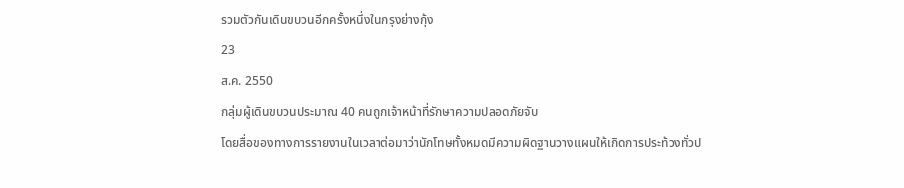รวมตัวกันเดินขบวนอีกครั้งหนึ่งในกรุงย่างกุ้ง
23
ส.ค. 2550
กลุ่มผู้เดินขบวนประมาณ 40 คนถูกเจ้าหน้าที่รักษาความปลอดภัยจับ
โดยสื่อของทางการรายงานในเวลาต่อมาว่านักโทษทั้งหมดมีความผิดฐานวางแผนให้เกิดการประท้วงทั่วป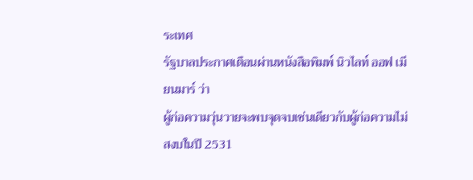ระเทศ
รัฐบาลประกาศเตือนผ่านหนังสือพิมพ์ นิวไลท์ ออฟ เมียนมาร์ ว่า
ผู้ก่อความวุ่นวายจะพบจุดจบเช่นเดียวกับผู้ก่อความไม่สงบในปี 2531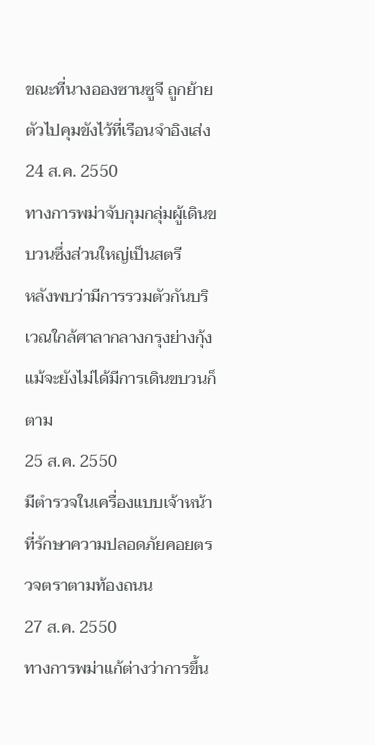ขณะที่นางอองซานซูจี ถูกย้ายตัวไปคุมขังไว้ที่เรือนจำอิงเส่ง
24 ส.ค. 2550
ทางการพม่าจับกุมกลุ่มผู้เดินขบวนซึ่งส่วนใหญ่เป็นสตรี
หลังพบว่ามีการรวมตัวกันบริเวณใกล้ศาลากลางกรุงย่างกุ้ง
แม้จะยังไม่ได้มีการเดินขบวนก็ตาม
25 ส.ค. 2550
มีตำรวจในเครื่องแบบเจ้าหน้าที่รักษาความปลอดภัยคอยตรวจตราตามท้องถนน
27 ส.ค. 2550
ทางการพม่าแก้ต่างว่าการขึ้น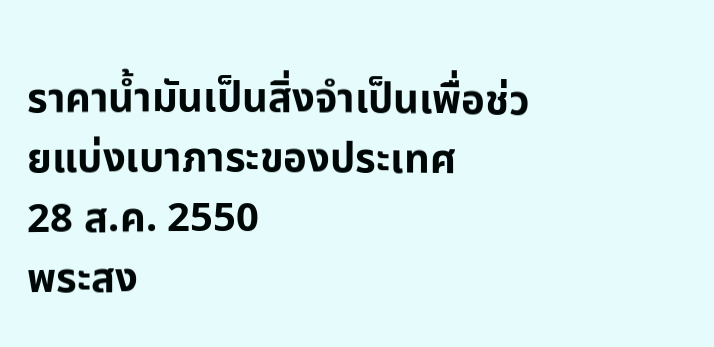ราคาน้ำมันเป็นสิ่งจำเป็นเพื่อช่วยแบ่งเบาภาระของประเทศ
28 ส.ค. 2550
พระสง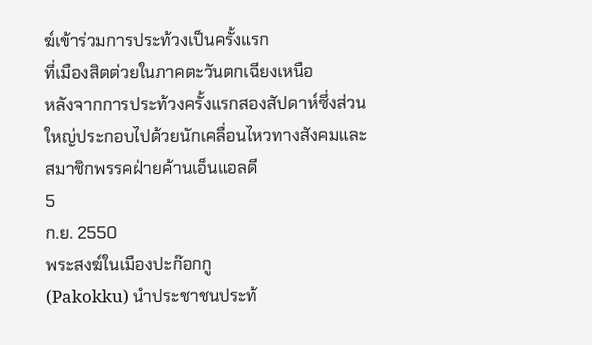ฆ์เข้าร่วมการประท้วงเป็นครั้งแรก
ที่เมืองสิตต่วยในภาคตะวันตกเฉียงเหนือ
หลังจากการประท้วงครั้งแรกสองสัปดาห์ซึ่งส่วนใหญ่ประกอบไปด้วยนักเคลื่อนไหวทางสังคมและสมาชิกพรรคฝ่ายค้านเอ็นแอลดี
5
ก.ย. 2550
พระสงฆ์ในเมืองปะก๊อกกู
(Pakokku) นำประชาชนประท้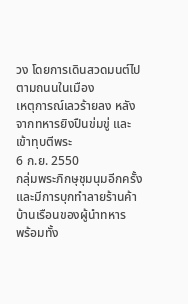วง โดยการเดินสวดมนต์ไปตามถนนในเมือง
เหตุการณ์เลวร้ายลง หลังจากทหารยิงปืนข่มขู่ และ เข้าทุบตีพระ
6 ก.ย. 2550
กลุ่มพระภิกษุชุมนุมอีกครั้งและมีการบุกทำลายร้านค้า
บ้านเรือนของผู้นำทหาร
พร้อมทั้ง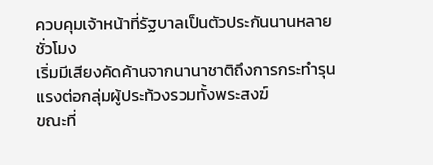ควบคุมเจ้าหน้าที่รัฐบาลเป็นตัวประกันนานหลายชั่วโมง
เริ่มมีเสียงคัดค้านจากนานาชาติถึงการกระทำรุนแรงต่อกลุ่มผู้ประท้วงรวมทั้งพระสงฆ์
ขณะที่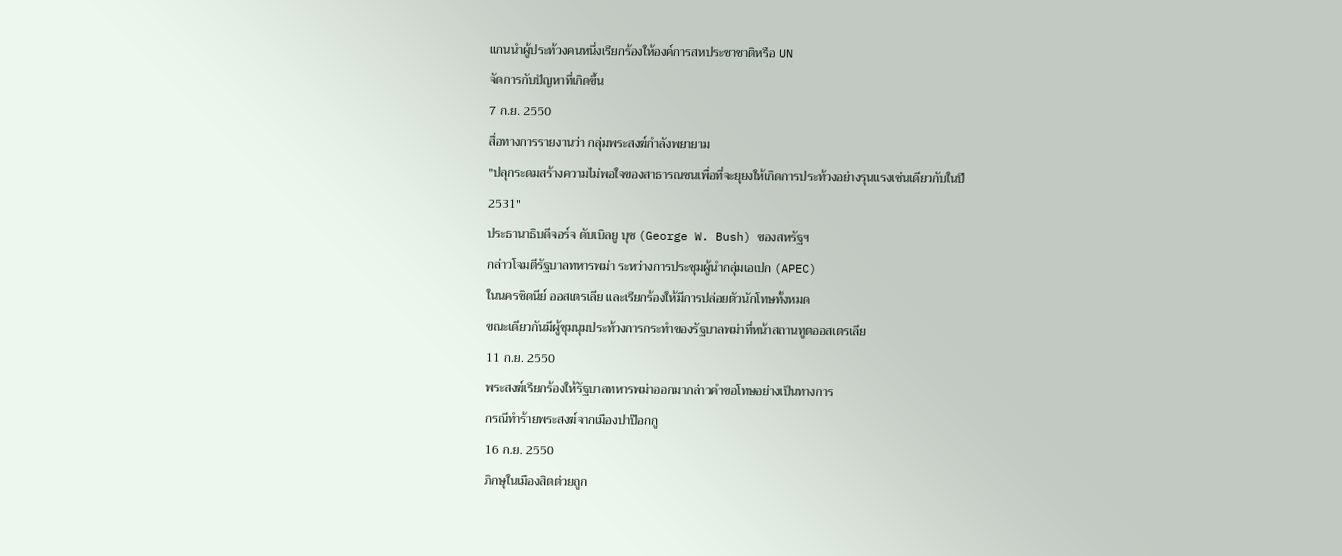แกนนำผู้ประท้วงคนหนึ่งเรียกร้องให้องค์การสหประชาชาติหรือ UN
จัดการกับปัญหาที่เกิดขึ้น
7 ก.ย. 2550
สื่อทางการรายงานว่า กลุ่มพระสงฆ์กำลังพยายาม
"ปลุกระดมสร้างความไม่พอใจของสาธารณชนเพื่อที่จะยุยงให้เกิดการประท้วงอย่างรุนแรงเช่นเดียวกับในปี
2531"
ประธานาธิบดีจอร์จ ดับเบิลยู บุช (George W. Bush) ของสหรัฐฯ
กล่าวโจมตีรัฐบาลทหารพม่า ระหว่างการประชุมผู้นำกลุ่มเอเปก (APEC)
ในนครซิดนีย์ ออสเตรเลีย และเรียกร้องให้มีการปล่อยตัวนักโทษทั้งหมด
ขณะเดียวกันมีผู้ชุมนุมประท้วงการกระทำของรัฐบาลพม่าที่หน้าสถานทูตออสเตรเลีย
11 ก.ย. 2550
พระสงฆ์เรียกร้องให้รัฐบาลทหารพม่าออกมากล่าวคำขอโทษอย่างเป็นทางการ
กรณีทำร้ายพระสงฆ์จากเมืองปาป๊อกกู
16 ก.ย. 2550
ภิกษุในเมืองสิตต่วยถูก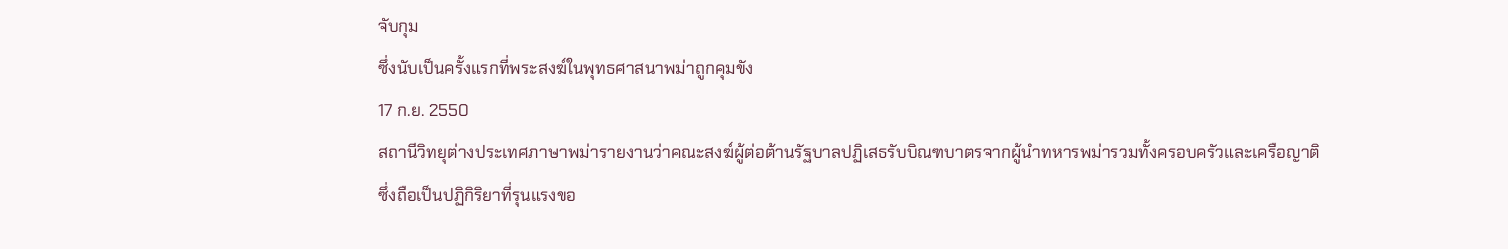จับกุม
ซึ่งนับเป็นครั้งแรกที่พระสงฆ์ในพุทธศาสนาพม่าถูกคุมขัง
17 ก.ย. 2550
สถานีวิทยุต่างประเทศภาษาพม่ารายงานว่าคณะสงฆ์ผู้ต่อต้านรัฐบาลปฏิเสธรับบิณฑบาตรจากผู้นำทหารพม่ารวมทั้งครอบครัวและเครือญาติ
ซึ่งถือเป็นปฏิกิริยาที่รุนแรงขอ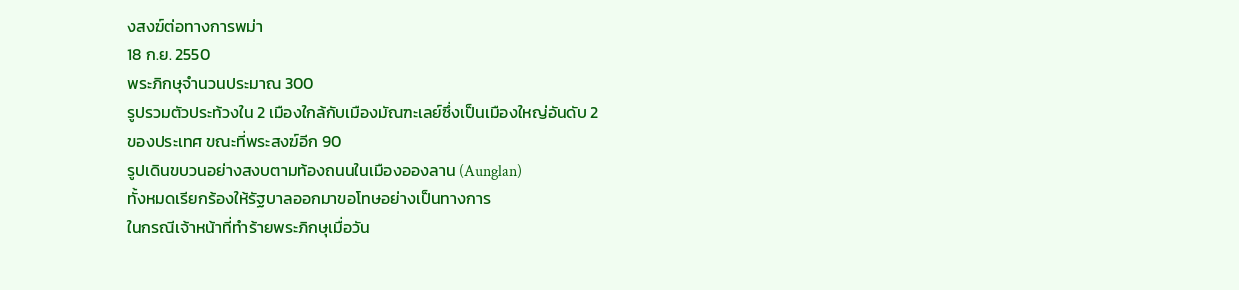งสงฆ์ต่อทางการพม่า
18 ก.ย. 2550
พระภิกษุจำนวนประมาณ 300
รูปรวมตัวประท้วงใน 2 เมืองใกล้กับเมืองมัณฑะเลย์ซึ่งเป็นเมืองใหญ่อันดับ 2
ของประเทศ ขณะที่พระสงฆ์อีก 90
รูปเดินขบวนอย่างสงบตามท้องถนนในเมืองอองลาน (Aunglan)
ทั้งหมดเรียกร้องให้รัฐบาลออกมาขอโทษอย่างเป็นทางการ
ในกรณีเจ้าหน้าที่ทำร้ายพระภิกษุเมื่อวัน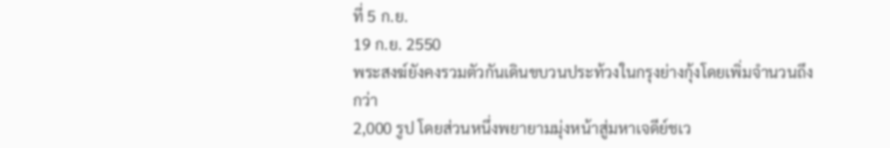ที่ 5 ก.ย.
19 ก.ย. 2550
พระสงฆ์ยังคงรวมตัวกันเดินขบวนประท้วงในกรุงย่างกุ้งโดยเพิ่มจำนวนถึงกว่า
2,000 รูป โดยส่วนหนึ่งพยายามมุ่งหน้าสู่มหาเจดีย์ชเว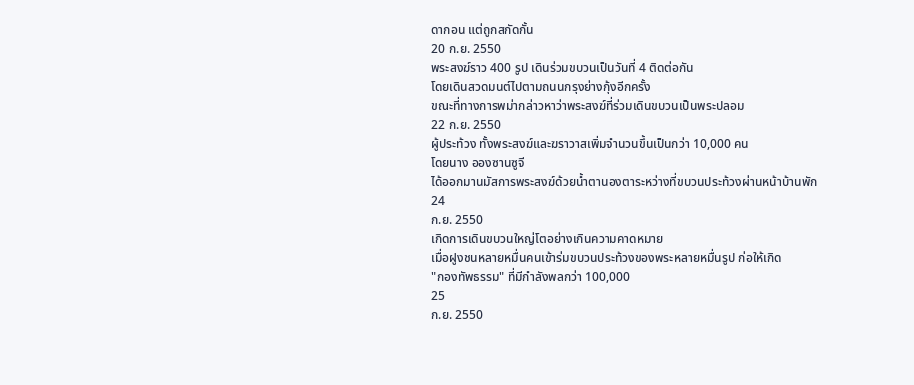ดากอน แต่ถูกสกัดกั้น
20 ก.ย. 2550
พระสงฆ์ราว 400 รูป เดินร่วมขบวนเป็นวันที่ 4 ติดต่อกัน
โดยเดินสวดมนต์ไปตามถนนกรุงย่างกุ้งอีกครั้ง
ขณะที่ทางการพม่ากล่าวหาว่าพระสงฆ์ที่ร่วมเดินขบวนเป็นพระปลอม
22 ก.ย. 2550
ผู้ประท้วง ทั้งพระสงฆ์และฆราวาสเพิ่มจำนวนขึ้นเป็นกว่า 10,000 คน
โดยนาง อองซานซูจี
ได้ออกมานมัสการพระสงฆ์ด้วยน้ำตานองตาระหว่างที่ขบวนประท้วงผ่านหน้าบ้านพัก
24
ก.ย. 2550
เกิดการเดินขบวนใหญ่โตอย่างเกินความคาดหมาย
เมื่อฝูงชนหลายหมื่นคนเข้าร่มขบวนประท้วงของพระหลายหมื่นรูป ก่อให้เกิด
"กองทัพธรรม" ที่มีกำลังพลกว่า 100,000
25
ก.ย. 2550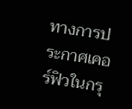ทางการประกาศเคอร์ฟิวในกรุ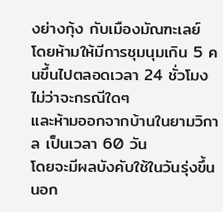งย่างกุ้ง กับเมืองมัณฑะเลย์
โดยห้ามให้มีการชุมนุมเกิน 5 คนขึ้นไปตลอดเวลา 24 ชั่วโมง ไม่ว่าจะกรณีใดๆ
และห้ามออกจากบ้านในยามวิกาล เป็นเวลา 60 วัน
โดยจะมีผลบังคับใช้ในวันรุ่งขึ้น
นอก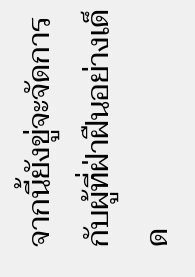จากนี้ยังขู่จะจัดการกับผู้ที่ฝ่าฝืนอย่างเด็ด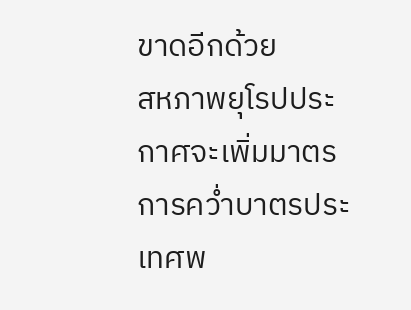ขาดอีกด้วย
สหภาพยุโรปประกาศจะเพิ่มมาตรการคว่ำบาตรประเทศพ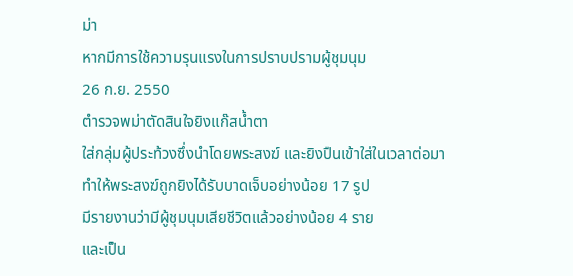ม่า
หากมีการใช้ความรุนแรงในการปราบปรามผู้ชุมนุม
26 ก.ย. 2550
ตำรวจพม่าตัดสินใจยิงแก๊สน้ำตา
ใส่กลุ่มผู้ประท้วงซึ่งนำโดยพระสงฆ์ และยิงปืนเข้าใส่ในเวลาต่อมา
ทำให้พระสงฆ์ถูกยิงได้รับบาดเจ็บอย่างน้อย 17 รูป
มีรายงานว่ามีผู้ชุมนุมเสียชีวิตแล้วอย่างน้อย 4 ราย
และเป็น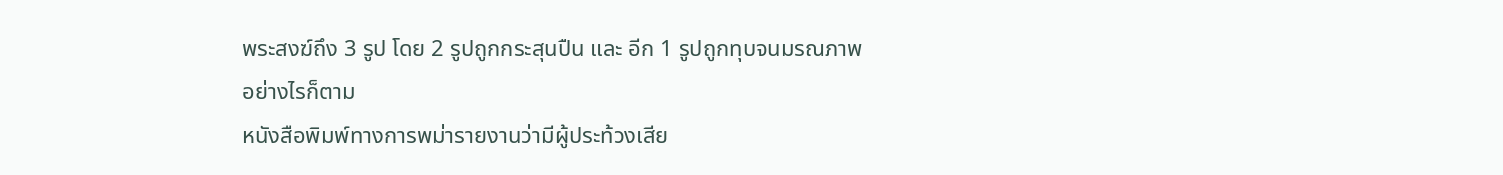พระสงฆ์ถึง 3 รูป โดย 2 รูปถูกกระสุนปืน และ อีก 1 รูปถูกทุบจนมรณภาพ
อย่างไรก็ตาม
หนังสือพิมพ์ทางการพม่ารายงานว่ามีผู้ประท้วงเสีย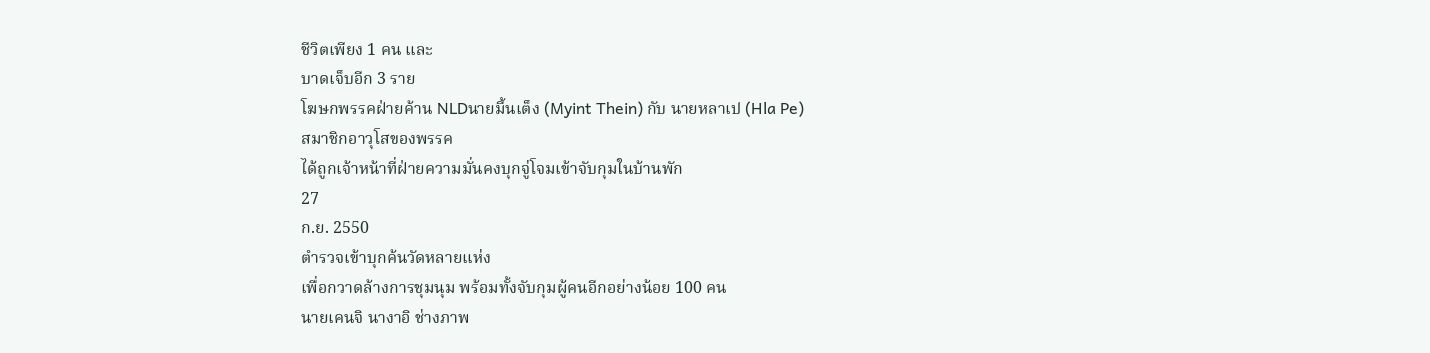ชีวิตเพียง 1 คน และ
บาดเจ็บอีก 3 ราย
โฆษกพรรคฝ่ายค้าน NLDนายมี้นเต็ง (Myint Thein) กับ นายหลาเป (Hla Pe)
สมาชิกอาวุโสของพรรค
ได้ถูกเจ้าหน้าที่ฝ่ายความมั่นคงบุกจู่โจมเข้าจับกุมในบ้านพัก
27
ก.ย. 2550
ตำรวจเข้าบุกค้นวัดหลายแห่ง
เพื่อกวาดล้างการชุมนุม พร้อมทั้งจับกุมผู้คนอีกอย่างน้อย 100 คน
นายเคนจิ นางาอิ ช่างภาพ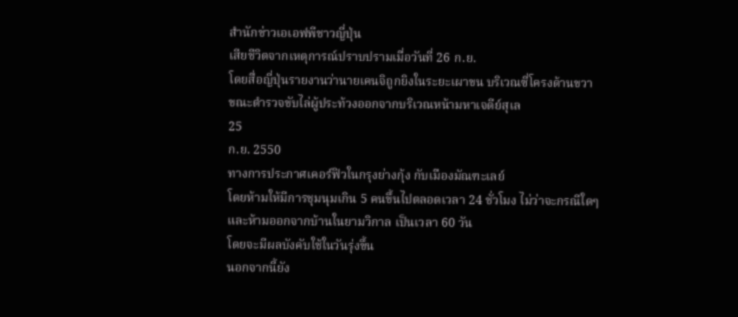สำนักข่าวเอเอฟพีชาวญี่ปุ่น
เสียชีวิตจากเหตุการณ์ปราบปรามเมื่อวันที่ 26 ก.ย.
โดยสื่อญี่ปุ่นรายงานว่านายเคนจิถูกยิงในระยะเผาขน บริเวณซี่โครงด้านขวา
ขณะตำรวจขับไล่ผู้ประท้วงออกจากบริเวณหน้ามหาเจดีย์สุเล
25
ก.ย. 2550
ทางการประกาศเคอร์ฟิวในกรุงย่างกุ้ง กับเมืองมัณฑะเลย์
โดยห้ามให้มีการชุมนุมเกิน 5 คนขึ้นไปตลอดเวลา 24 ชั่วโมง ไม่ว่าจะกรณีใดๆ
และห้ามออกจากบ้านในยามวิกาล เป็นเวลา 60 วัน
โดยจะมีผลบังคับใช้ในวันรุ่งขึ้น
นอกจากนี้ยัง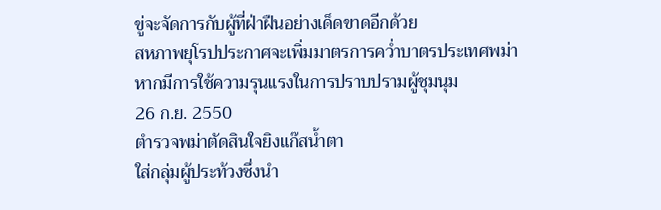ขู่จะจัดการกับผู้ที่ฝ่าฝืนอย่างเด็ดขาดอีกด้วย
สหภาพยุโรปประกาศจะเพิ่มมาตรการคว่ำบาตรประเทศพม่า
หากมีการใช้ความรุนแรงในการปราบปรามผู้ชุมนุม
26 ก.ย. 2550
ตำรวจพม่าตัดสินใจยิงแก๊สน้ำตา
ใส่กลุ่มผู้ประท้วงซึ่งนำ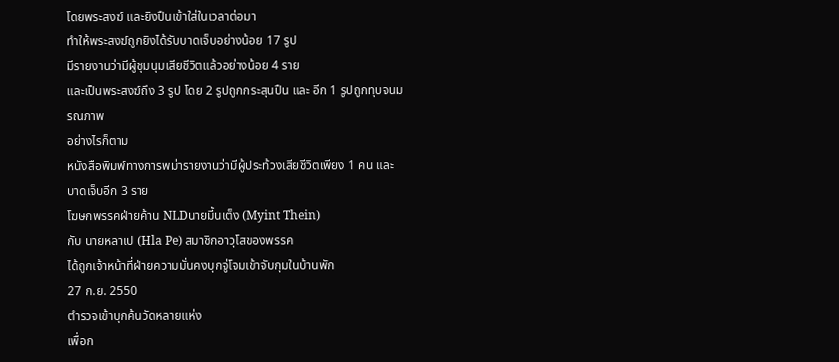โดยพระสงฆ์ และยิงปืนเข้าใส่ในเวลาต่อมา
ทำให้พระสงฆ์ถูกยิงได้รับบาดเจ็บอย่างน้อย 17 รูป
มีรายงานว่ามีผู้ชุมนุมเสียชีวิตแล้วอย่างน้อย 4 ราย
และเป็นพระสงฆ์ถึง 3 รูป โดย 2 รูปถูกกระสุนปืน และ อีก 1 รูปถูกทุบจนมรณภาพ
อย่างไรก็ตาม
หนังสือพิมพ์ทางการพม่ารายงานว่ามีผู้ประท้วงเสียชีวิตเพียง 1 คน และ
บาดเจ็บอีก 3 ราย
โฆษกพรรคฝ่ายค้าน NLDนายมี้นเต็ง (Myint Thein)
กับ นายหลาเป (Hla Pe) สมาชิกอาวุโสของพรรค
ได้ถูกเจ้าหน้าที่ฝ่ายความมั่นคงบุกจู่โจมเข้าจับกุมในบ้านพัก
27 ก.ย. 2550
ตำรวจเข้าบุกค้นวัดหลายแห่ง
เพื่อก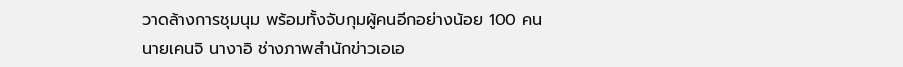วาดล้างการชุมนุม พร้อมทั้งจับกุมผู้คนอีกอย่างน้อย 100 คน
นายเคนจิ นางาอิ ช่างภาพสำนักข่าวเอเอ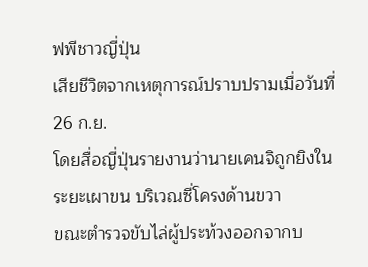ฟพีชาวญี่ปุ่น
เสียชีวิตจากเหตุการณ์ปราบปรามเมื่อวันที่ 26 ก.ย.
โดยสื่อญี่ปุ่นรายงานว่านายเคนจิถูกยิงในระยะเผาขน บริเวณซี่โครงด้านขวา
ขณะตำรวจขับไล่ผู้ประท้วงออกจากบ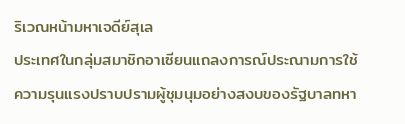ริเวณหน้ามหาเจดีย์สุเล
ประเทศในกลุ่มสมาชิกอาเซียนแถลงการณ์ประณามการใช้ความรุนแรงปราบปรามผู้ชุมนุมอย่างสงบของรัฐบาลทหา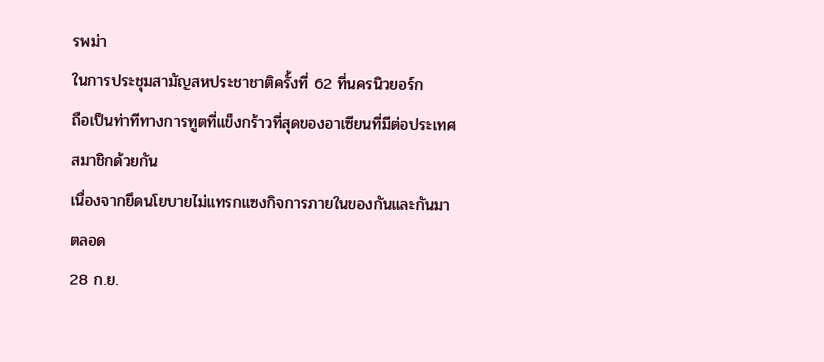รพม่า
ในการประชุมสามัญสหประชาชาติครั้งที่ 62 ที่นครนิวยอร์ก
ถือเป็นท่าทีทางการทูตที่แข็งกร้าวที่สุดของอาเซียนที่มีต่อประเทศสมาชิกด้วยกัน
เนื่องจากยึดนโยบายไม่แทรกแซงกิจการภายในของกันและกันมาตลอด
28 ก.ย.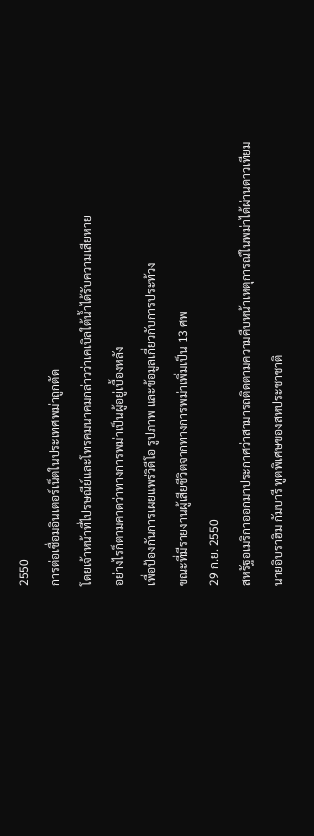2550
การต่อเชื่อมอินเตอร์เน็ตในประเทศพม่าถูกตัด
โดยเจ้าหน้าที่ไปรษณีย์และโทรคมนาคมกล่าวว่าเคเบิลใต้น้ำได้รับความเสียหาย
อย่างไรก็ตามคาดว่าทางการพม่าเป็นผู้อยู่เบื้องหลัง
เพื่อป้องกันการเผยแพร่วิดีโอ รูปภาพ และข้อมูลเกี่ยวกับการประท้วง
ขณะที่มีรายงานผู้เสียชีวิตจากทางการพม่าเพิ่มเป็น 13 ศพ
29 ก.ย. 2550
สหรัฐอเมริกาออกมาประกาศว่าสามารถติดตามความคืบหน้าเหตุการณ์ในพม่าได้ผ่านดาวเทียม
นายอิบราฮิม กัมบารี ทูตพิเศษของสหประชาชาติ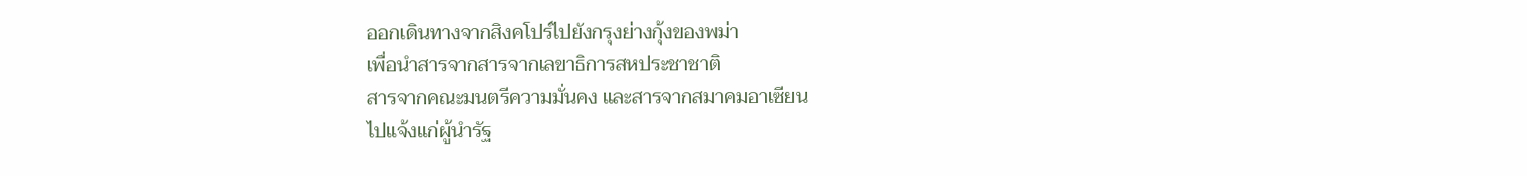ออกเดินทางจากสิงคโปร์ไปยังกรุงย่างกุ้งของพม่า
เพื่อนำสารจากสารจากเลขาธิการสหประชาชาติ
สารจากคณะมนตรีความมั่นคง และสารจากสมาคมอาเซียน
ไปแจ้งแก่ผู้นำรัฐ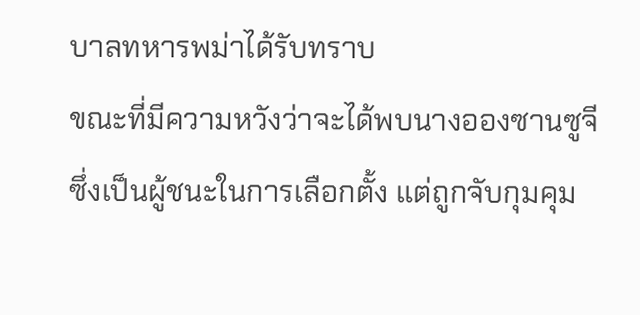บาลทหารพม่าได้รับทราบ
ขณะที่มีความหวังว่าจะได้พบนางอองซานซูจี
ซึ่งเป็นผู้ชนะในการเลือกตั้ง แต่ถูกจับกุมคุม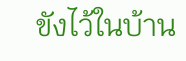ขังไว้ในบ้าน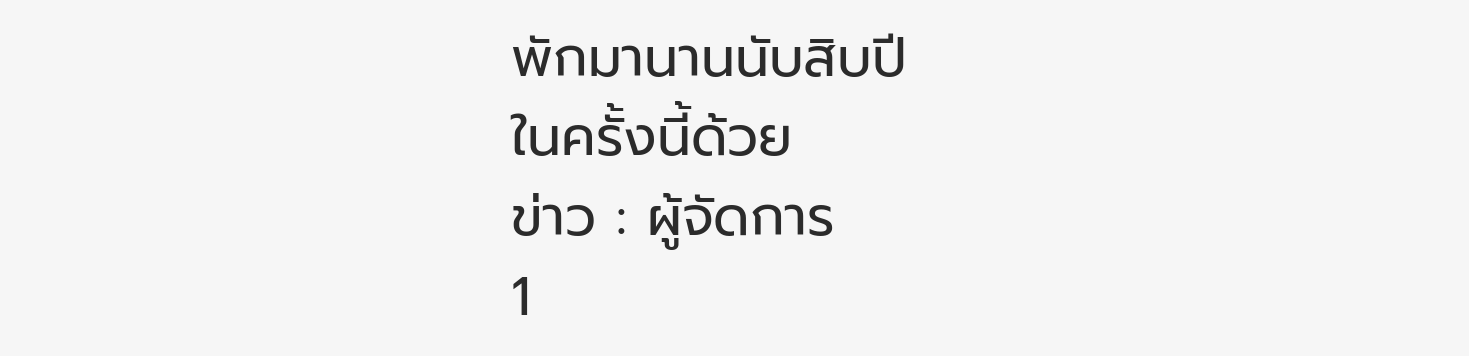พักมานานนับสิบปี
ในครั้งนี้ด้วย
ข่าว : ผู้จัดการ
1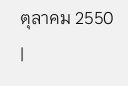ตุลาคม 2550
|